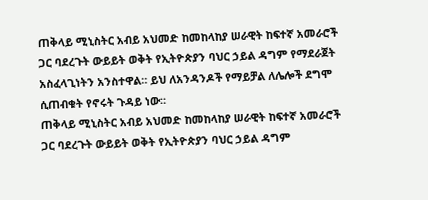ጠቅላይ ሚኒስትር አብይ አህመድ ከመከላከያ ሠራዊት ከፍተኛ አመራሮች ጋር ባደረጉት ውይይት ወቅት የኢትዮጵያን ባህር ኃይል ዳግም የማደራጀት አስፈላጊነትን አንስተዋል። ይህ ለአንዳንዶች የማይቻል ለሌሎች ደግሞ ሲጠብቁት የኖሩት ጉዳይ ነው።
ጠቅላይ ሚኒስትር አብይ አህመድ ከመከላከያ ሠራዊት ከፍተኛ አመራሮች ጋር ባደረጉት ውይይት ወቅት የኢትዮጵያን ባህር ኃይል ዳግም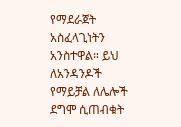የማደራጀት አስፈላጊነትን አንስተዋል። ይህ ለአንዳንዶች የማይቻል ለሌሎች ደግሞ ሲጠብቁት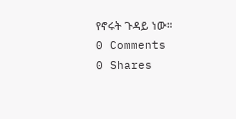የኖሩት ጉዳይ ነው።
0 Comments
0 Shares